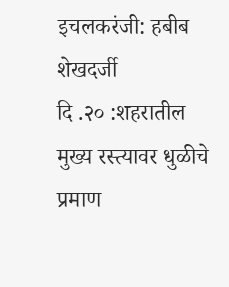इचलकरंजी: हबीब शेखदर्जी
दि .२० :शहरातील मुख्य रस्त्यावर धुळीचे प्रमाण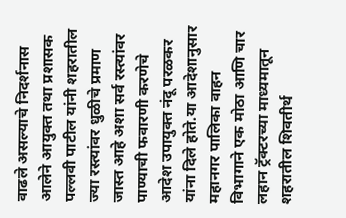वाढले असल्याचे निदर्शनास आलेने आयुक्त तथा प्रशासक पल्लवी पाटील यांनी शहरातील ज्या रस्त्यांवर धुळीचे प्रमाण जास्त आहे अशा सर्व रस्त्यांवर पाण्याची फवारणी करणेचे आदेश उपायुक्त नंदू परळकर यांना दिले होते.या आदेशानुसार महानगर पालिका वाहन विभागाने एक मोठा आणि चार लहान ट्रॅक्टरच्या माध्यमातून शहरातील शिवतीर्थ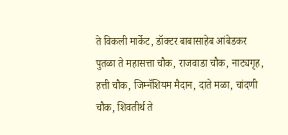ते विकली मार्केट, डॉक्टर बाबासाहेब आंबेडकर पुतळा ते महासत्ता चौक, राजवाडा चौक, नाट्यगृह, हत्ती चौक, जिम्नॅशियम मैदान, दाते मळा, चांदणी चौक, शिवतीर्थ ते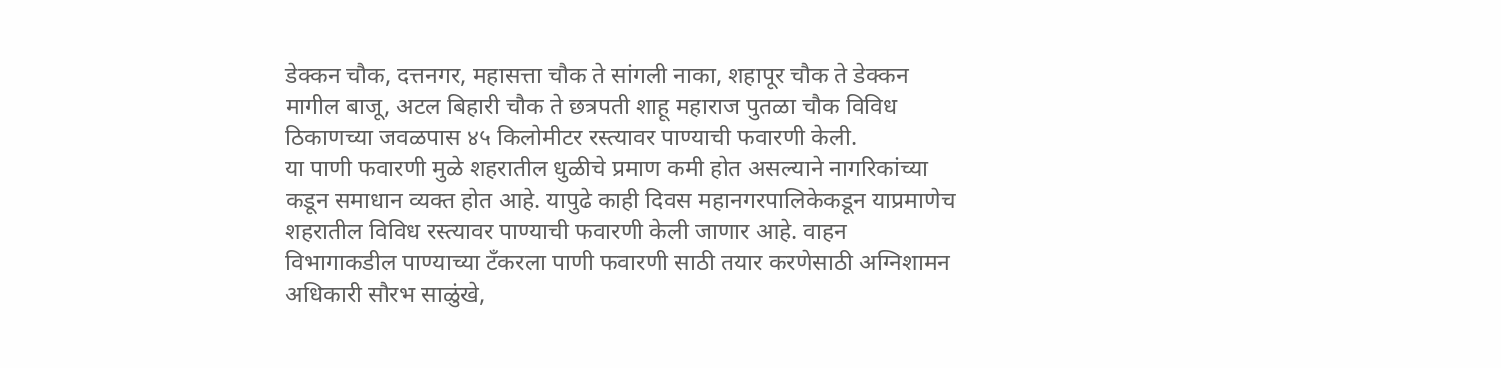डेक्कन चौक, दत्तनगर, महासत्ता चौक ते सांगली नाका, शहापूर चौक ते डेक्कन मागील बाजू, अटल बिहारी चौक ते छत्रपती शाहू महाराज पुतळा चौक विविध ठिकाणच्या जवळपास ४५ किलोमीटर रस्त्यावर पाण्याची फवारणी केली.
या पाणी फवारणी मुळे शहरातील धुळीचे प्रमाण कमी होत असल्याने नागरिकांच्या कडून समाधान व्यक्त होत आहे. यापुढे काही दिवस महानगरपालिकेकडून याप्रमाणेच शहरातील विविध रस्त्यावर पाण्याची फवारणी केली जाणार आहे. वाहन विभागाकडील पाण्याच्या टँकरला पाणी फवारणी साठी तयार करणेसाठी अग्निशामन अधिकारी सौरभ साळुंखे,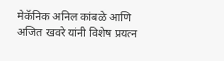मेकॅनिक अनिल कांबळे आणि अजित खवरे यांनी विशेष प्रयत्न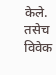केले. तसेच विवेक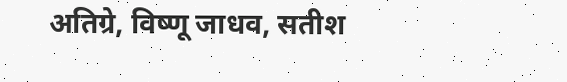अतिग्रे, विष्णू जाधव, सतीश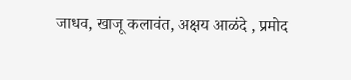जाधव, खाजू कलावंत, अक्षय आळंदे , प्रमोद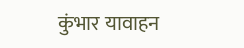कुंभार यावाहन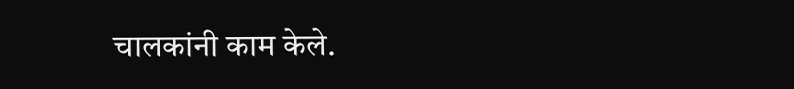चालकांनी काम केले.